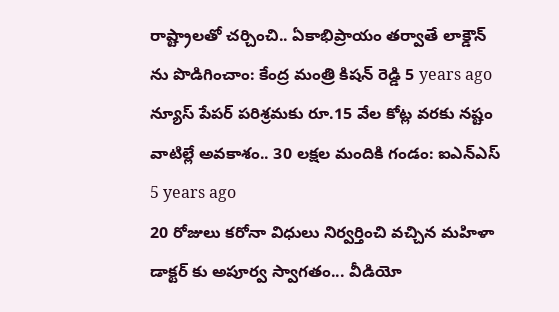రాష్ట్రాలతో చర్చించి.. ఏకాభిప్రాయం తర్వాతే లాక్డౌన్ ను పొడిగించాం: కేంద్ర మంత్రి కిషన్ రెడ్డి 5 years ago
న్యూస్ పేపర్ పరిశ్రమకు రూ.15 వేల కోట్ల వరకు నష్టం వాటిల్లే అవకాశం.. 30 లక్షల మందికి గండం: ఐఎన్ఎస్ 5 years ago
20 రోజులు కరోనా విధులు నిర్వర్తించి వచ్చిన మహిళా డాక్టర్ కు అపూర్వ స్వాగతం... వీడియో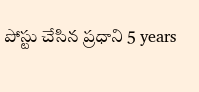పోస్టు చేసిన ప్రధాని 5 years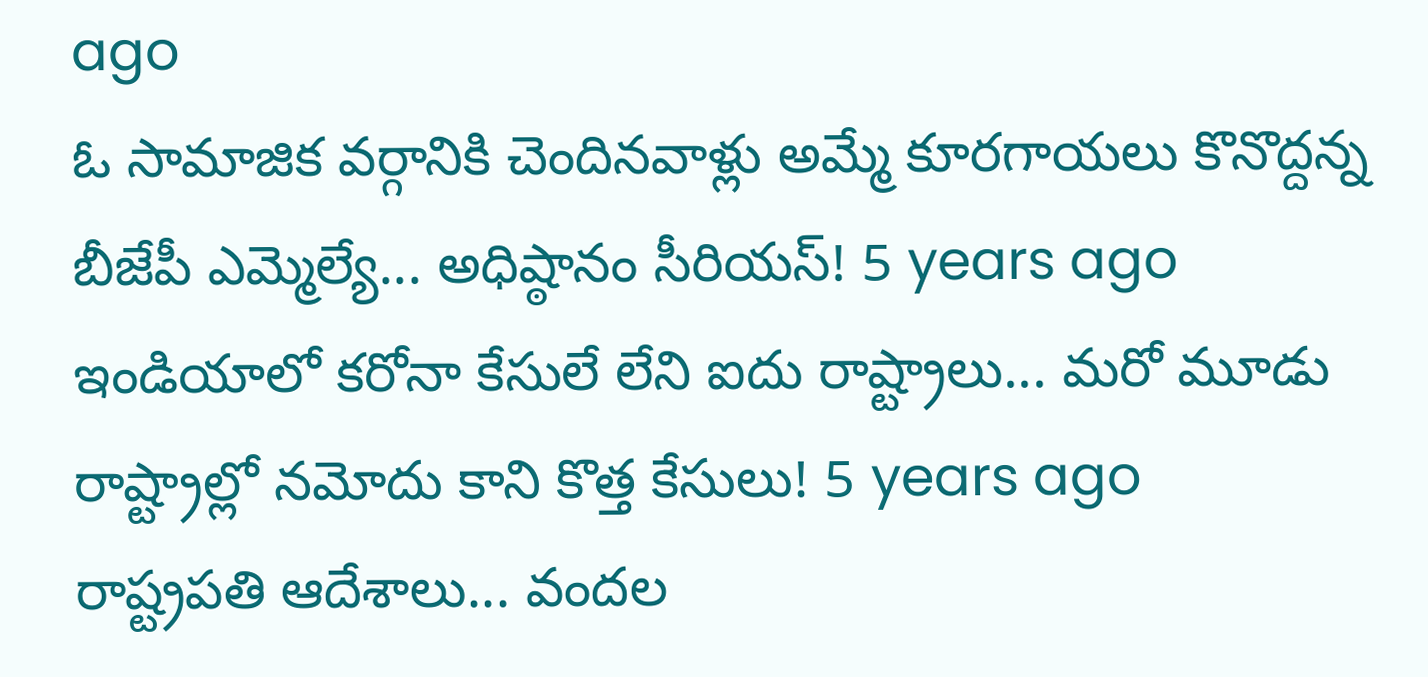ago
ఓ సామాజిక వర్గానికి చెందినవాళ్లు అమ్మే కూరగాయలు కొనొద్దన్న బీజేపీ ఎమ్మెల్యే... అధిష్ఠానం సీరియస్! 5 years ago
ఇండియాలో కరోనా కేసులే లేని ఐదు రాష్ట్రాలు... మరో మూడు రాష్ట్రాల్లో నమోదు కాని కొత్త కేసులు! 5 years ago
రాష్ట్రపతి ఆదేశాలు... వందల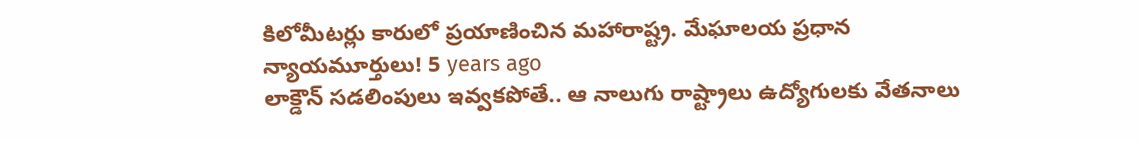కిలోమీటర్లు కారులో ప్రయాణించిన మహారాష్ట్ర. మేఘాలయ ప్రధాన న్యాయమూర్తులు! 5 years ago
లాక్డౌన్ సడలింపులు ఇవ్వకపోతే.. ఆ నాలుగు రాష్ట్రాలు ఉద్యోగులకు వేతనాలు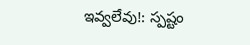ఇవ్వలేవు!: స్పష్టం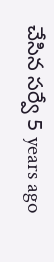చేసిన సర్వే 5 years ago